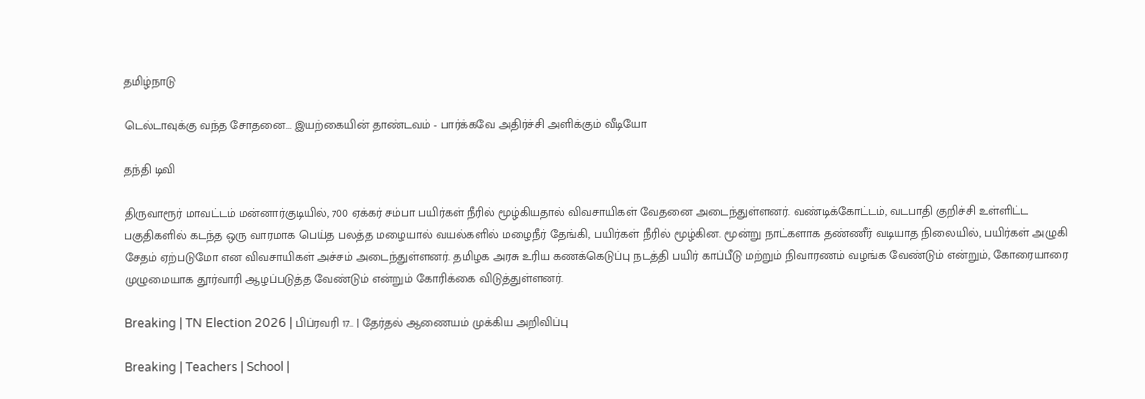தமிழ்நாடு

டெல்டாவுக்கு வந்த சோதனை... இயற்கையின் தாண்டவம் - பார்க்கவே அதிர்ச்சி அளிக்கும் வீடியோ

தந்தி டிவி

திருவாரூர் மாவட்டம் மன்னார்குடியில், 700 ஏக்கர் சம்பா பயிர்கள் நீரில் மூழ்கியதால் விவசாயிகள் வேதனை அடைந்துள்ளனர். வண்டிக்கோட்டம், வடபாதி குறிச்சி உள்ளிட்ட பகுதிகளில் கடந்த ஒரு வாரமாக பெய்த பலத்த மழையால் வயல்களில் மழைநீர் தேங்கி, பயிர்கள் நீரில் மூழ்கின. மூன்று நாட்களாக தண்ணீர் வடியாத நிலையில், பயிர்கள் அழுகி சேதம் ஏற்படுமோ என விவசாயிகள் அச்சம் அடைந்துள்ளனர். தமிழக அரசு உரிய கணக்கெடுப்பு நடத்தி பயிர் காப்பீடு மற்றும் நிவாரணம் வழங்க வேண்டும் என்றும், கோரையாரை முழுமையாக தூர்வாரி ஆழப்படுத்த வேண்டும் என்றும் கோரிக்கை விடுத்துள்ளனர்.

Breaking | TN Election 2026 | பிப்ரவரி 17.. | தேர்தல் ஆணையம் முக்கிய அறிவிப்பு

Breaking | Teachers | School |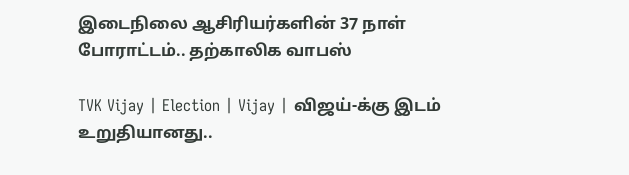இடைநிலை ஆசிரியர்களின் 37 நாள் போராட்டம்.. தற்காலிக வாபஸ்

TVK Vijay | Election | Vijay | விஜய்-க்கு இடம் உறுதியானது..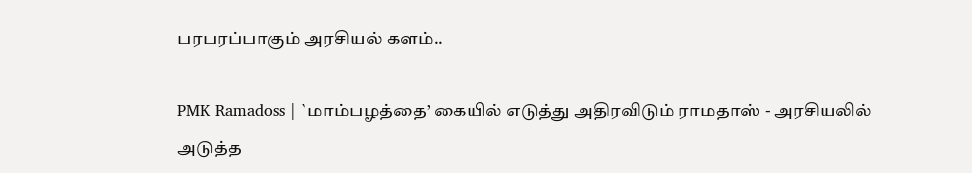பரபரப்பாகும் அரசியல் களம்..

PMK Ramadoss | `மாம்பழத்தை’ கையில் எடுத்து அதிரவிடும் ராமதாஸ் - அரசியலில் அடுத்த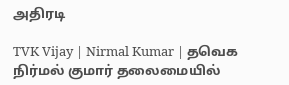அதிரடி

TVK Vijay | Nirmal Kumar | தவெக நிர்மல் குமார் தலைமையில்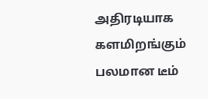அதிரடியாக களமிறங்கும் பலமான டீம்